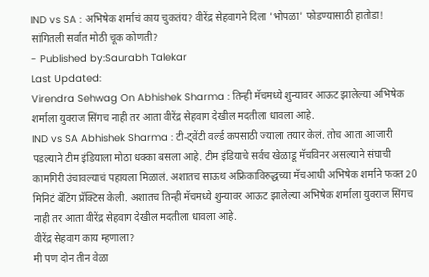IND vs SA : अभिषेक शर्माचं काय चुकतंय? वीरेंद्र सेहवागने दिला 'भोपळा' फोडण्यासाठी हातोडा! सांगितली सर्वात मोठी चूक कोणती?
- Published by:Saurabh Talekar
Last Updated:
Virendra Sehwag On Abhishek Sharma : तिन्ही मॅचमध्ये शुन्यावर आऊट झालेल्या अभिषेक शर्माला युवराज सिंगच नाही तर आता वीरेंद्र सेहवाग देखील मदतीला धावला आहे.
IND vs SA Abhishek Sharma : टी-ट्वेंटी वर्ल्ड कपसाठी ज्याला तयार केलं. तोच आता आजारी पडल्याने टीम इंडियाला मोठा धक्का बसला आहे. टीम इंडियाचे सर्वच खेळाडू मॅचविनर असल्याने संघाची कामगिरी उंचावल्याचं पहायला मिळालं. अशातच साऊथ अफ्रिकाविरुद्धच्या मॅचआधी अभिषेक शर्माने फक्त 20 मिनिटं बॅटिंग प्रॅक्टिस केली. अशातच तिन्ही मॅचमध्ये शुन्यावर आऊट झालेल्या अभिषेक शर्माला युवराज सिंगच नाही तर आता वीरेंद्र सेहवाग देखील मदतीला धावला आहे.
वीरेंद्र सेहवाग काय म्हणाला?
मी पण दोन तीन वेळा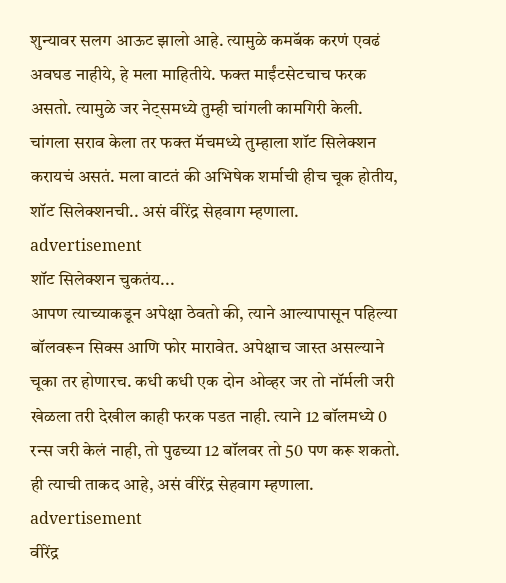शुन्यावर सलग आऊट झालो आहे. त्यामुळे कमबॅक करणं एवढं अवघड नाहीये, हे मला माहितीये. फक्त माईंटसेटचाच फरक असतो. त्यामुळे जर नेट्समध्ये तुम्ही चांगली कामगिरी केली. चांगला सराव केला तर फक्त मॅचमध्ये तुम्हाला शॉट सिलेक्शन करायचं असतं. मला वाटतं की अभिषेक शर्माची हीच चूक होतीय, शॉट सिलेक्शनची.. असं वीरेंद्र सेहवाग म्हणाला.
advertisement
शॉट सिलेक्शन चुकतंय...
आपण त्याच्याकडून अपेक्षा ठेवतो की, त्याने आल्यापासून पहिल्या बॉलवरून सिक्स आणि फोर मारावेत. अपेक्षाच जास्त असल्याने चूका तर होणारच. कधी कधी एक दोन ओव्हर जर तो नॉर्मली जरी खेळला तरी देखील काही फरक पडत नाही. त्याने 12 बॉलमध्ये 0 रन्स जरी केलं नाही, तो पुढच्या 12 बॉलवर तो 50 पण करू शकतो. ही त्याची ताकद आहे, असं वीरेंद्र सेहवाग म्हणाला.
advertisement
वीरेंद्र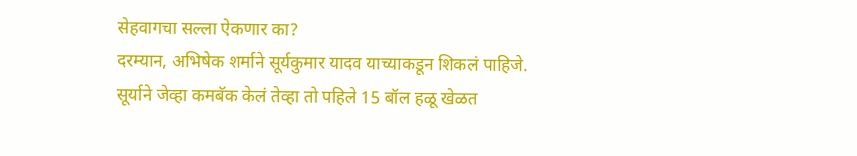सेहवागचा सल्ला ऐकणार का?
दरम्यान, अभिषेक शर्माने सूर्यकुमार यादव याच्याकडून शिकलं पाहिजे. सूर्याने जेव्हा कमबॅक केलं तेव्हा तो पहिले 15 बॉल हळू खेळत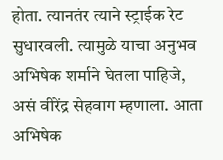होता. त्यानतंर त्याने स्ट्राईक रेट सुधारवली. त्यामुळे याचा अनुभव अभिषेक शर्माने घेतला पाहिजे, असं वीरेंद्र सेहवाग म्हणाला. आता अभिषेक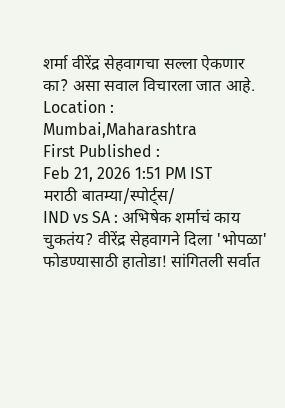शर्मा वीरेंद्र सेहवागचा सल्ला ऐकणार का? असा सवाल विचारला जात आहे.
Location :
Mumbai,Maharashtra
First Published :
Feb 21, 2026 1:51 PM IST
मराठी बातम्या/स्पोर्ट्स/
IND vs SA : अभिषेक शर्माचं काय चुकतंय? वीरेंद्र सेहवागने दिला 'भोपळा' फोडण्यासाठी हातोडा! सांगितली सर्वात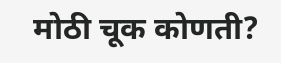मोठी चूक कोणती?